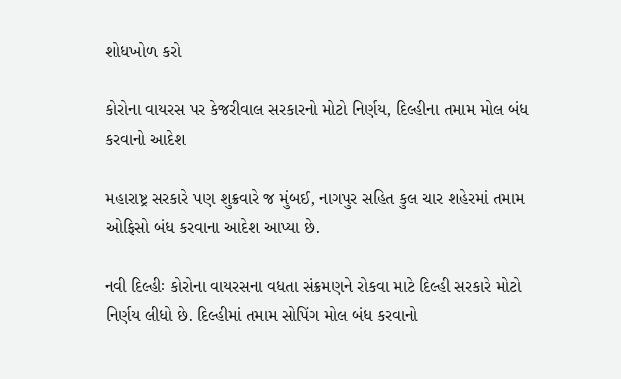શોધખોળ કરો

કોરોના વાયરસ પર કેજરીવાલ સરકારનો મોટો નિર્ણય, દિલ્હીના તમામ મોલ બંધ કરવાનો આદેશ

મહારાષ્ટ્ર સરકારે પણ શુક્રવારે જ મુંબઈ, નાગપુર સહિત કુલ ચાર શહેરમાં તમામ ઓફિસો બંધ કરવાના આદેશ આપ્યા છે.

નવી દિલ્હીઃ કોરોના વાયરસના વધતા સંક્રમણને રોકવા માટે દિલ્હી સરકારે મોટો નિર્ણય લીધો છે. દિલ્હીમાં તમામ સોપિંગ મોલ બંધ કરવાનો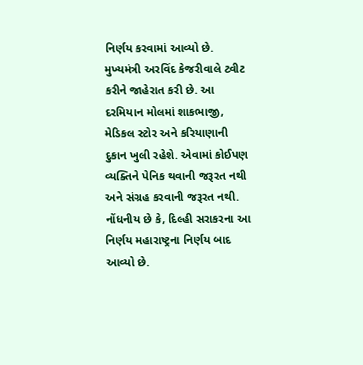નિર્ણય કરવામાં આવ્યો છે. મુખ્યમંત્રી અરવિંદ કેજરીવાલે ટ્વીટ કરીને જાહેરાત કરી છે. આ દરમિયાન મોલમાં શાકભાજી, મેડિકલ સ્ટોર અને કરિયાણાની દુકાન ખુલી રહેશે. એવામાં કોઈપણ વ્યક્તિને પેનિક થવાની જરૂરત નથી અને સંગ્રહ કરવાની જરૂરત નથી. નોંધનીય છે કે, દિલ્હી સરાકરના આ નિર્ણય મહારાષ્ટ્રના નિર્ણય બાદ આવ્યો છે.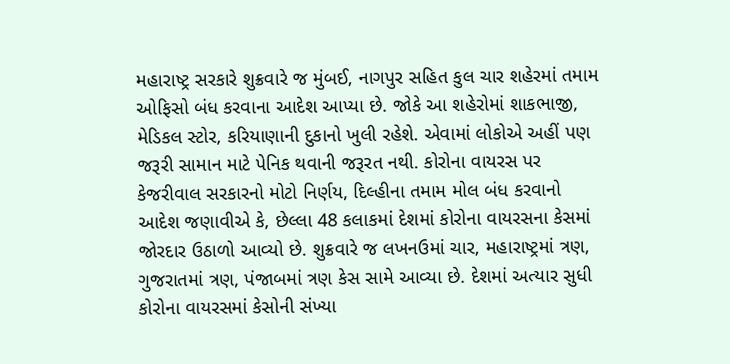મહારાષ્ટ્ર સરકારે શુક્રવારે જ મુંબઈ, નાગપુર સહિત કુલ ચાર શહેરમાં તમામ ઓફિસો બંધ કરવાના આદેશ આપ્યા છે. જોકે આ શહેરોમાં શાકભાજી, મેડિકલ સ્ટોર, કરિયાણાની દુકાનો ખુલી રહેશે. એવામાં લોકોએ અહીં પણ જરૂરી સામાન માટે પેનિક થવાની જરૂરત નથી. કોરોના વાયરસ પર કેજરીવાલ સરકારનો મોટો નિર્ણય, દિલ્હીના તમામ મોલ બંધ કરવાનો આદેશ જણાવીએ કે, છેલ્લા 48 કલાકમાં દેશમાં કોરોના વાયરસના કેસમાં જોરદાર ઉઠાળો આવ્યો છે. શુક્રવારે જ લખનઉમાં ચાર, મહારાષ્ટ્રમાં ત્રણ, ગુજરાતમાં ત્રણ, પંજાબમાં ત્રણ કેસ સામે આવ્યા છે. દેશમાં અત્યાર સુધી કોરોના વાયરસમાં કેસોની સંખ્યા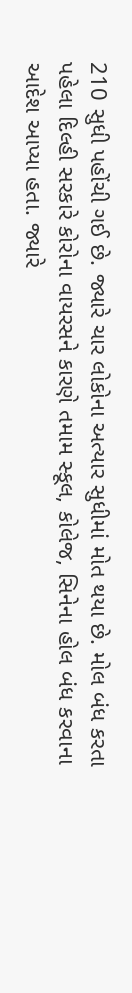210 સુધી પહોંચી ગઈ છે. જ્યારે ચાર લોકોના અત્યાર સુધીમાં મોત થયા છે. મોલ બંધ કરતા પહેલા દિલ્હી સરકારે કોરોના વાયરસને કારણે તમામ સ્કૂલ, કોલેજ, સિનેના હોલ બંધ કરવાના આદેશ આપ્યા હતા. જ્યારે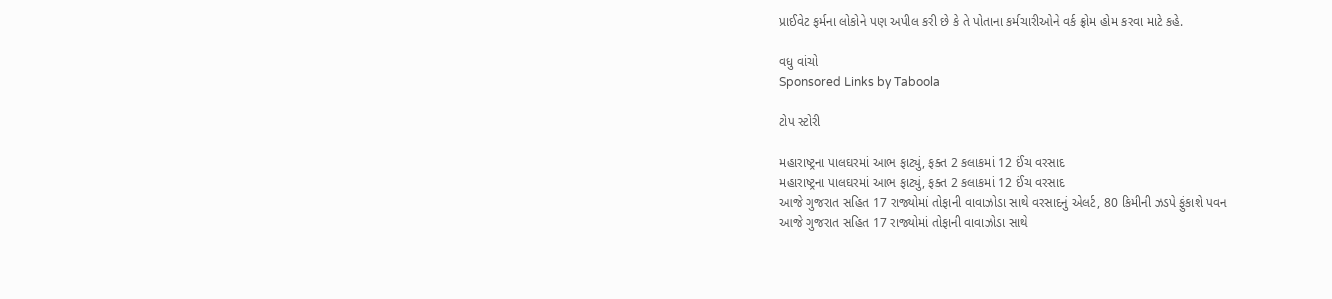પ્રાઈવેટ ફર્મના લોકોને પણ અપીલ કરી છે કે તે પોતાના કર્મચારીઓને વર્ક ફ્રોમ હોમ કરવા માટે કહે.

વધુ વાંચો
Sponsored Links by Taboola

ટોપ સ્ટોરી

મહારાષ્ટ્રના પાલઘરમાં આભ ફાટ્યું, ફક્ત 2 કલાકમાં 12 ઈંચ વરસાદ
મહારાષ્ટ્રના પાલઘરમાં આભ ફાટ્યું, ફક્ત 2 કલાકમાં 12 ઈંચ વરસાદ
આજે ગુજરાત સહિત 17 રાજ્યોમાં તોફાની વાવાઝોડા સાથે વરસાદનું એલર્ટ, 80 કિમીની ઝડપે ફુંકાશે પવન
આજે ગુજરાત સહિત 17 રાજ્યોમાં તોફાની વાવાઝોડા સાથે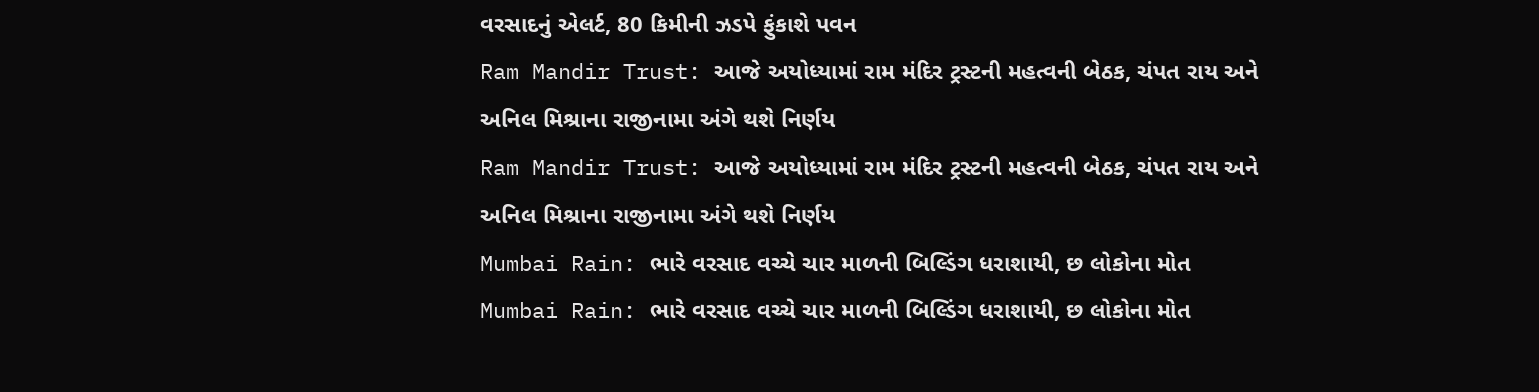વરસાદનું એલર્ટ, 80 કિમીની ઝડપે ફુંકાશે પવન
Ram Mandir Trust: આજે અયોધ્યામાં રામ મંદિર ટ્રસ્ટની મહત્વની બેઠક, ચંપત રાય અને અનિલ મિશ્રાના રાજીનામા અંગે થશે નિર્ણય
Ram Mandir Trust: આજે અયોધ્યામાં રામ મંદિર ટ્રસ્ટની મહત્વની બેઠક, ચંપત રાય અને અનિલ મિશ્રાના રાજીનામા અંગે થશે નિર્ણય
Mumbai Rain: ભારે વરસાદ વચ્ચે ચાર માળની બિલ્ડિંગ ધરાશાયી, છ લોકોના મોત
Mumbai Rain: ભારે વરસાદ વચ્ચે ચાર માળની બિલ્ડિંગ ધરાશાયી, છ લોકોના મોત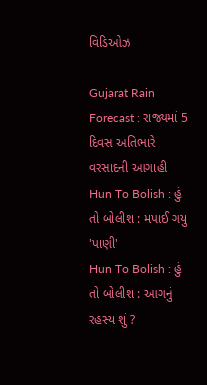વિડિઓઝ

Gujarat Rain Forecast : રાજ્યમાં 5 દિવસ અતિભારે વરસાદની આગાહી
Hun To Bolish : હું તો બોલીશ : મપાઈ ગયુ 'પાણી'
Hun To Bolish : હું તો બોલીશ : આગનું રહસ્ય શું ?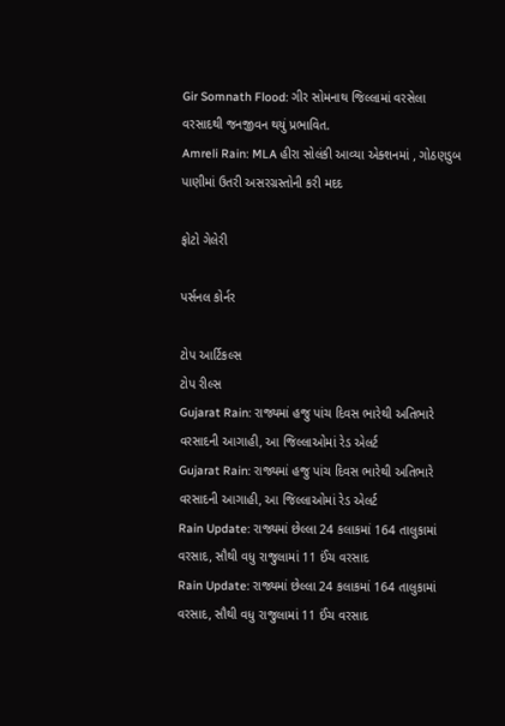Gir Somnath Flood: ગીર સોમનાથ જિલ્લામાં વરસેલા વરસાદથી જનજીવન થયું પ્રભાવિત.
Amreli Rain: MLA હીરા સોલંકી આવ્યા એક્શનમાં , ગોઠણડુબ પાણીમાં ઉતરી અસરગ્રસ્તોની કરી મદદ

ફોટો ગેલેરી

પર્સનલ કોર્નર

ટોપ આર્ટિકલ્સ
ટોપ રીલ્સ
Gujarat Rain: રાજ્યમાં હજુ પાંચ દિવસ ભારેથી અતિભારે વરસાદની આગાહી, આ જિલ્લાઓમાં રેડ એલર્ટ
Gujarat Rain: રાજ્યમાં હજુ પાંચ દિવસ ભારેથી અતિભારે વરસાદની આગાહી, આ જિલ્લાઓમાં રેડ એલર્ટ
Rain Update: રાજ્યમાં છેલ્લા 24 કલાકમાં 164 તાલુકામાં વરસાદ, સૌથી વધુ રાજુલામાં 11 ઈંચ વરસાદ
Rain Update: રાજ્યમાં છેલ્લા 24 કલાકમાં 164 તાલુકામાં વરસાદ, સૌથી વધુ રાજુલામાં 11 ઈંચ વરસાદ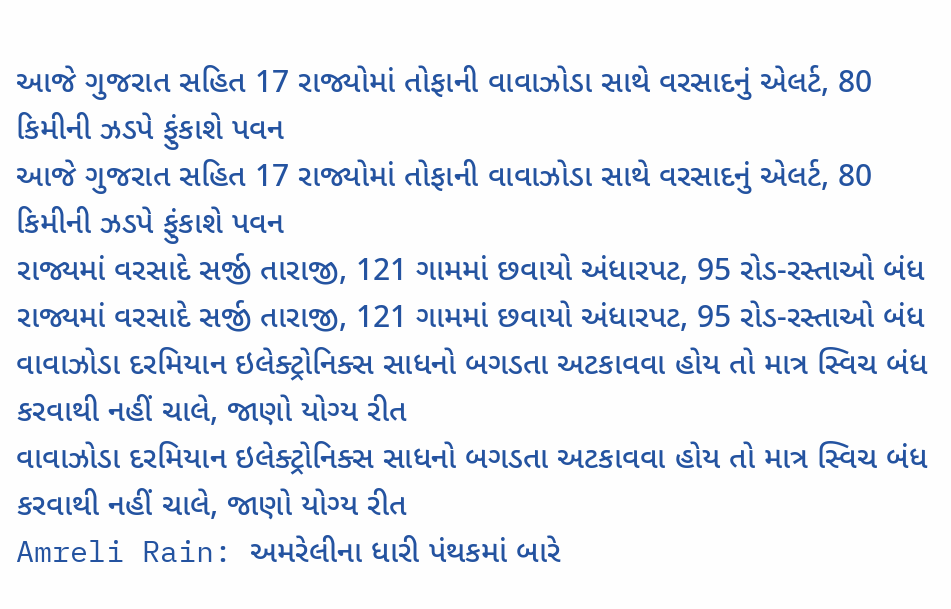આજે ગુજરાત સહિત 17 રાજ્યોમાં તોફાની વાવાઝોડા સાથે વરસાદનું એલર્ટ, 80 કિમીની ઝડપે ફુંકાશે પવન
આજે ગુજરાત સહિત 17 રાજ્યોમાં તોફાની વાવાઝોડા સાથે વરસાદનું એલર્ટ, 80 કિમીની ઝડપે ફુંકાશે પવન
રાજ્યમાં વરસાદે સર્જી તારાજી, 121 ગામમાં છવાયો અંધારપટ, 95 રોડ-રસ્તાઓ બંધ
રાજ્યમાં વરસાદે સર્જી તારાજી, 121 ગામમાં છવાયો અંધારપટ, 95 રોડ-રસ્તાઓ બંધ
વાવાઝોડા દરમિયાન ઇલેક્ટ્રોનિક્સ સાધનો બગડતા અટકાવવા હોય તો માત્ર સ્વિચ બંધ કરવાથી નહીં ચાલે, જાણો યોગ્ય રીત
વાવાઝોડા દરમિયાન ઇલેક્ટ્રોનિક્સ સાધનો બગડતા અટકાવવા હોય તો માત્ર સ્વિચ બંધ કરવાથી નહીં ચાલે, જાણો યોગ્ય રીત
Amreli Rain: અમરેલીના ધારી પંથકમાં બારે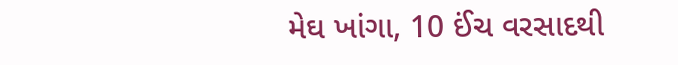મેઘ ખાંગા, 10 ઈંચ વરસાદથી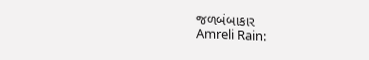જળબંબાકાર
Amreli Rain: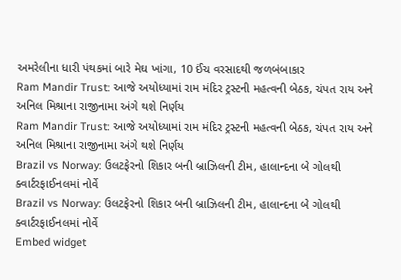અમરેલીના ધારી પંથકમાં બારે મેઘ ખાંગા, 10 ઈંચ વરસાદથી જળબંબાકાર
Ram Mandir Trust: આજે અયોધ્યામાં રામ મંદિર ટ્રસ્ટની મહત્વની બેઠક, ચંપત રાય અને અનિલ મિશ્રાના રાજીનામા અંગે થશે નિર્ણય
Ram Mandir Trust: આજે અયોધ્યામાં રામ મંદિર ટ્રસ્ટની મહત્વની બેઠક, ચંપત રાય અને અનિલ મિશ્રાના રાજીનામા અંગે થશે નિર્ણય
Brazil vs Norway: ઉલટફેરનો શિકાર બની બ્રાઝિલની ટીમ, હાલાન્દના બે ગોલથી ક્વાર્ટરફાઈનલમાં નોર્વે
Brazil vs Norway: ઉલટફેરનો શિકાર બની બ્રાઝિલની ટીમ, હાલાન્દના બે ગોલથી ક્વાર્ટરફાઈનલમાં નોર્વે
Embed widget